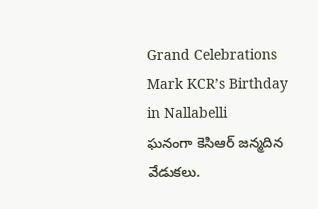Grand Celebrations Mark KCR’s Birthday in Nallabelli
ఘనంగా కెసిఆర్ జన్మదిన వేడుకలు.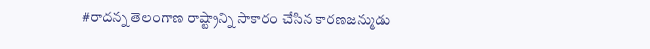#రాదన్న తెలంగాణ రాష్ట్రాన్ని సాకారం చేసిన కారణజన్ముడు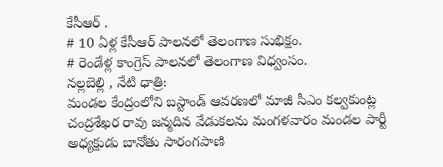కేసీఆర్ .
# 10 ఏళ్ల కేసీఆర్ పాలనలో తెలంగాణ సుభిక్షం.
# రెండేళ్ల కాంగ్రెస్ పాలనలో తెలంగాణ విధ్వంసం.
నల్లబెల్లి , నేటి ధాత్రి:
మండల కేంద్రంలోని బస్టాండ్ ఆవరణలో మాజీ సీఎం కల్వకుంట్ల చంద్రశేఖర రావు జన్మదిన వేడుకలను మంగళవారం మండల పార్టీ అధ్యక్షుడు బానోతు సారంగపాణి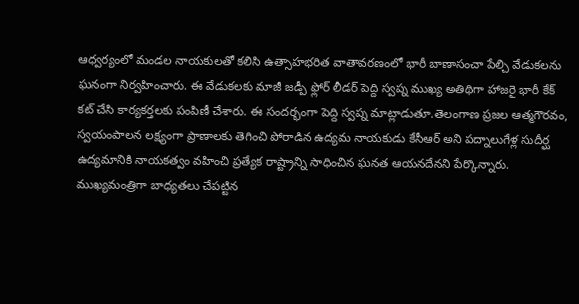ఆధ్వర్యంలో మండల నాయకులతో కలిసి ఉత్సాహభరిత వాతావరణంలో భారీ బాణాసంచా పేల్చి వేడుకలను ఘనంగా నిర్వహించారు. ఈ వేడుకలకు మాజీ జడ్పీ ఫ్లోర్ లీడర్ పెద్ది స్వప్న ముఖ్య అతిథిగా హాజరై భారీ కేక్ కట్ చేసి కార్యకర్తలకు పంపిణీ చేశారు. ఈ సందర్భంగా పెద్ది స్వప్న మాట్లాడుతూ.తెలంగాణ ప్రజల ఆత్మగౌరవం, స్వయంపాలన లక్ష్యంగా ప్రాణాలకు తెగించి పోరాడిన ఉద్యమ నాయకుడు కేసీఆర్ అని పద్నాలుగేళ్ల సుదీర్ఘ ఉద్యమానికి నాయకత్వం వహించి ప్రత్యేక రాష్ట్రాన్ని సాధించిన ఘనత ఆయనదేనని పేర్కొన్నారు.
ముఖ్యమంత్రిగా బాధ్యతలు చేపట్టిన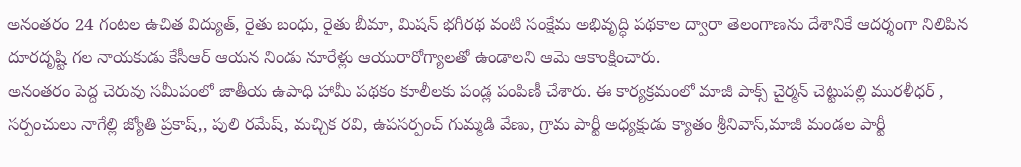అనంతరం 24 గంటల ఉచిత విద్యుత్, రైతు బంధు, రైతు బీమా, మిషన్ భగీరథ వంటి సంక్షేమ అభివృద్ధి పథకాల ద్వారా తెలంగాణను దేశానికే ఆదర్శంగా నిలిపిన దూరదృష్టి గల నాయకుడు కేసీఆర్ ఆయన నిండు నూరేళ్లు ఆయురారోగ్యాలతో ఉండాలని ఆమె ఆకాంక్షించారు.
అనంతరం పెద్ద చెరువు సమీపంలో జాతీయ ఉపాధి హామీ పథకం కూలీలకు పండ్ల పంపిణీ చేశారు. ఈ కార్యక్రమంలో మాజీ పాక్స్ చైర్మన్ చెట్టుపల్లి మురళీధర్ , సర్పంచులు నాగేల్లి జ్యోతి ప్రకాష్,, పులి రమేష్, మచ్చిక రవి, ఉపసర్పంచ్ గుమ్మడి వేణు, గ్రామ పార్టీ అధ్యక్షుడు క్యాతం శ్రీనివాస్,మాజీ మండల పార్టీ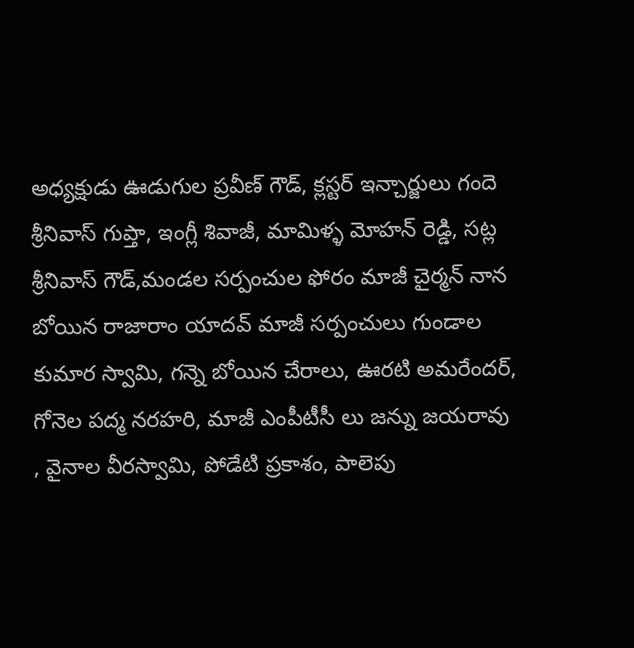అధ్యక్షుడు ఊడుగుల ప్రవీణ్ గౌడ్, క్లస్టర్ ఇన్చార్జులు గందె శ్రీనివాస్ గుప్తా, ఇంగ్లీ శివాజీ, మామిళ్ళ మోహన్ రెడ్డి, సట్ల శ్రీనివాస్ గౌడ్,మండల సర్పంచుల ఫోరం మాజీ చైర్మన్ నాన బోయిన రాజారాం యాదవ్ మాజీ సర్పంచులు గుండాల కుమార స్వామి, గన్నె బోయిన చేరాలు, ఊరటి అమరేందర్, గోనెల పద్మ నరహరి, మాజీ ఎంపీటీసీ లు జన్ను జయరావు , వైనాల వీరస్వామి, పోడేటి ప్రకాశం, పాలెపు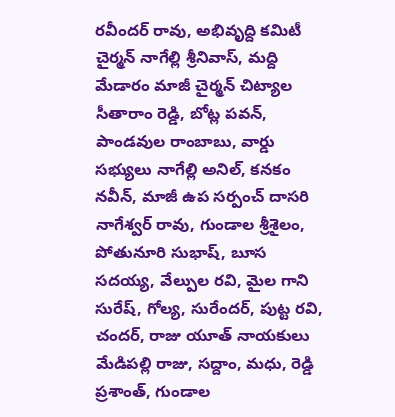రవీందర్ రావు, అభివృద్ది కమిటీ చైర్మన్ నాగేల్లి శ్రీనివాస్, మద్ది మేడారం మాజీ చైర్మన్ చిట్యాల సీతారాం రెడ్డి, బోట్ల పవన్, పాండవుల రాంబాబు, వార్డు సభ్యులు నాగేల్లి అనిల్, కనకం నవీన్, మాజీ ఉప సర్పంచ్ దాసరి నాగేశ్వర్ రావు, గుండాల శ్రీశైలం, పోతునూరి సుభాష్, బూస సదయ్య, వేల్పుల రవి, మైల గాని సురేష్, గోల్య, సురేందర్, పుట్ట రవి, చందర్, రాజు యూత్ నాయకులు మేడిపల్లి రాజు, సద్దాం, మధు, రెడ్డి ప్రశాంత్, గుండాల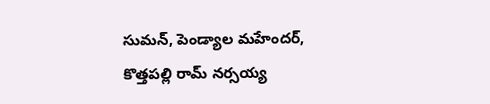సుమన్, పెండ్యాల మహేందర్, కొత్తపల్లి రామ్ నర్సయ్య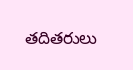తదితరులు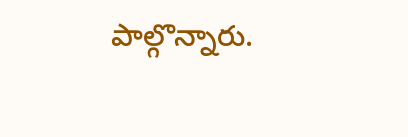పాల్గొన్నారు.